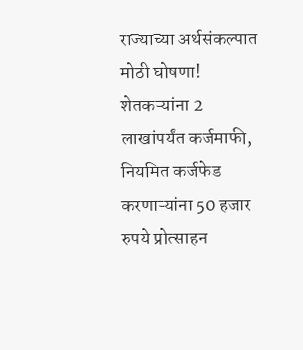राज्याच्या अर्थसंकल्पात मोठी घोषणा! शेतकऱ्यांना 2 लाखांपर्यंत कर्जमाफी, नियमित कर्जफेड करणाऱ्यांना 50 हजार रुपये प्रोत्साहन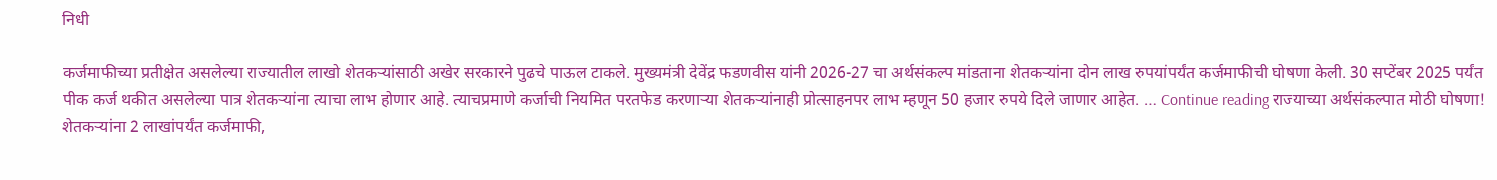निधी

कर्जमाफीच्या प्रतीक्षेत असलेल्या राज्यातील लाखो शेतकऱ्यांसाठी अखेर सरकारने पुढचे पाऊल टाकले. मुख्यमंत्री देवेंद्र फडणवीस यांनी 2026-27 चा अर्थसंकल्प मांडताना शेतकऱ्यांना दोन लाख रुपयांपर्यंत कर्जमाफीची घोषणा केली. 30 सप्टेंबर 2025 पर्यंत पीक कर्ज थकीत असलेल्या पात्र शेतकऱ्यांना त्याचा लाभ होणार आहे. त्याचप्रमाणे कर्जाची नियमित परतफेड करणाऱ्या शेतकऱ्यांनाही प्रोत्साहनपर लाभ म्हणून 50 हजार रुपये दिले जाणार आहेत. … Continue reading राज्याच्या अर्थसंकल्पात मोठी घोषणा! शेतकऱ्यांना 2 लाखांपर्यंत कर्जमाफी,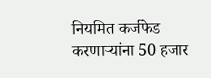नियमित कर्जफेड करणाऱ्यांना 50 हजार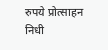रुपये प्रोत्साहन निधी